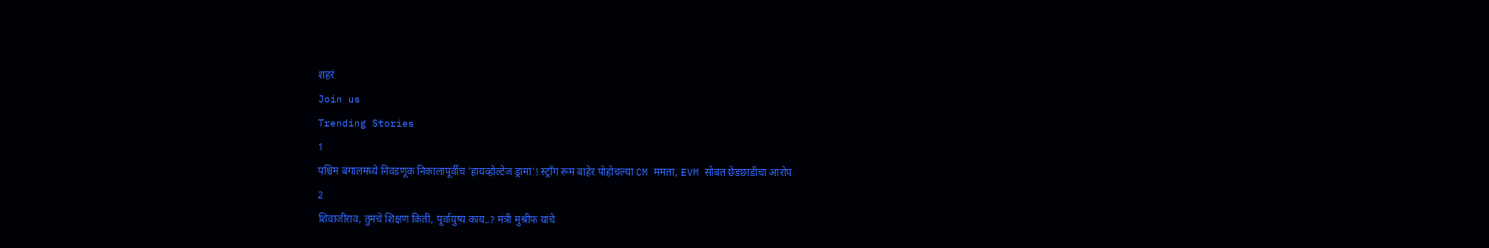शहरं
Join us
Trending Stories
1
पश्चिम बंगालमध्ये निवडणूक निकालापूर्वीच 'हायव्होल्टेज ड्रामा'! स्ट्राँग रूम बाहेर पोहोचल्या CM ममता, EVM सोबत छेडछाडीचा आरोप
2
शिवाजीराव, तुमचे शिक्षण किती, पूर्वायुष्य काय..? मंत्री मुश्रीफ यांचे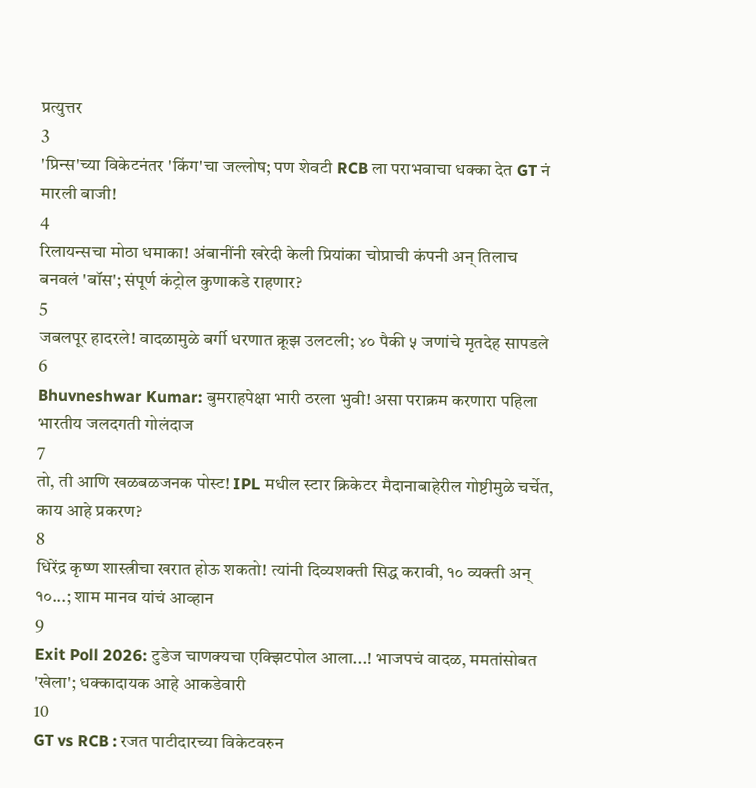प्रत्युत्तर
3
'प्रिन्स'च्या विकेटनंतर 'किंग'चा जल्लोष; पण शेवटी RCB ला पराभवाचा धक्का देत GT नं मारली बाजी!
4
रिलायन्सचा मोठा धमाका! अंबानींनी खरेदी केली प्रियांका चोप्राची कंपनी अन् तिलाच बनवलं 'बॉस'; संपूर्ण कंट्रोल कुणाकडे राहणार?
5
जबलपूर हादरले! वादळामुळे बर्गी धरणात क्रूझ उलटली; ४० पैकी ५ जणांचे मृतदेह सापडले
6
Bhuvneshwar Kumar: बुमराहपेक्षा भारी ठरला भुवी! असा पराक्रम करणारा पहिला भारतीय जलदगती गोलंदाज
7
तो, ती आणि खळबळजनक पोस्ट! IPL मधील स्टार क्रिकेटर मैदानाबाहेरील गोष्टीमुळे चर्चेत, काय आहे प्रकरण?
8
धिरेंद्र कृष्ण शास्त्रीचा खरात होऊ शकतो! त्यांनी दिव्यशक्ती सिद्ध करावी, १० व्यक्ती अन् १०...; शाम मानव यांचं आव्हान
9
Exit Poll 2026: टुडेज चाणक्यचा एक्झिटपोल आला...! भाजपचं वादळ, ममतांसोबत 'खेला'; धक्कादायक आहे आकडेवारी
10
GT vs RCB : रजत पाटीदारच्या विकेटवरुन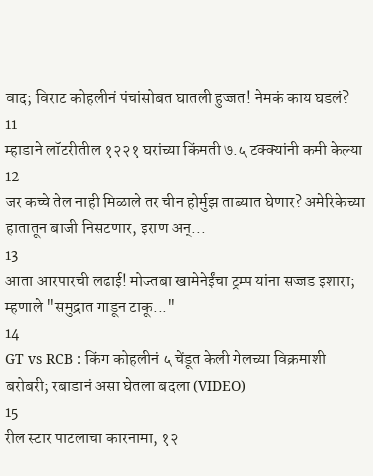वाद; विराट कोहलीनं पंचांसोबत घातली हुज्जत! नेमकं काय घडलं?
11
म्हाडाने लॉटरीतील १२२१ घरांच्या किंमती ७.५ टक्क्यांनी कमी केल्या
12
जर कच्चे तेल नाही मिळाले तर चीन होर्मुझ ताब्यात घेणार? अमेरिकेच्या हातातून बाजी निसटणार, इराण अन्...
13
आता आरपारची लढाई! मोज्तबा खामेनेईंचा ट्रम्प यांना सज्जड इशारा; म्हणाले "समुद्रात गाडून टाकू..."
14
GT vs RCB : किंग कोहलीनं ५ चेंडूत केली गेलच्या विक्रमाशी बरोबरी; रबाडानं असा घेतला बदला (VIDEO)
15
रील स्टार पाटलाचा कारनामा, १२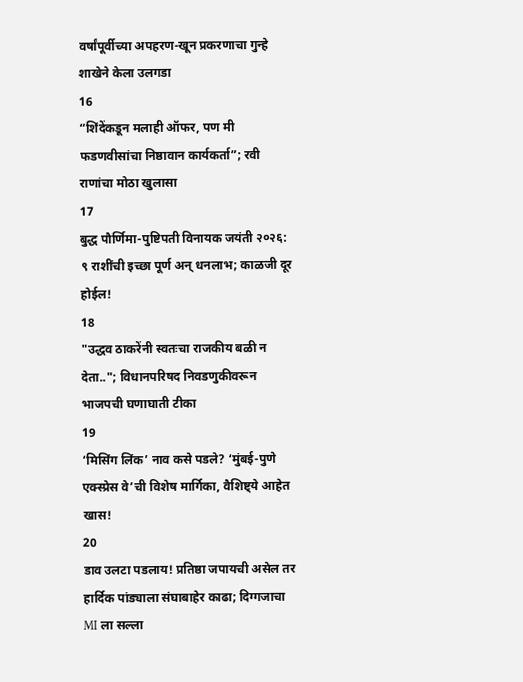वर्षांपूर्वीच्या अपहरण-खून प्रकरणाचा गुन्हे शाखेने केला उलगडा
16
“शिंदेंकडून मलाही ऑफर, पण मी फडणवीसांचा निष्ठावान कार्यकर्ता”; रवी राणांचा मोठा खुलासा
17
बुद्ध पौर्णिमा-पुष्टिपती विनायक जयंती २०२६: ९ राशींची इच्छा पूर्ण अन् धनलाभ; काळजी दूर होईल!
18
"उद्धव ठाकरेंनी स्वतःचा राजकीय बळी न देता.."; विधानपरिषद निवडणुकीवरून भाजपची घणाघाती टीका
19
‘मिसिंग लिंक’ नाव कसे पडले? ‘मुंबई-पुणे एक्स्प्रेस वे’ची विशेष मार्गिका, वैशिष्ट्ये आहेत खास!
20
डाव उलटा पडलाय! प्रतिष्ठा जपायची असेल तर हार्दिक पांड्याला संघाबाहेर काढा; दिग्गजाचा MI ला सल्ला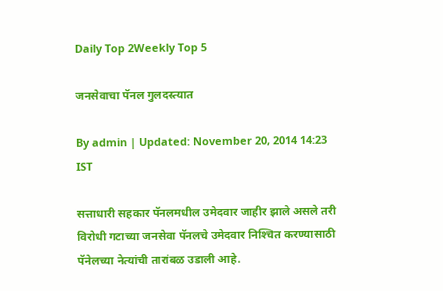Daily Top 2Weekly Top 5

जनसेवाचा पॅनल गुलदस्त्यात

By admin | Updated: November 20, 2014 14:23 IST

सत्ताधारी सहकार पॅनलमधील उमेदवार जाहीर झाले असले तरी विरोधी गटाच्या जनसेवा पॅनलचे उमेदवार निश्‍चित करण्यासाठी पॅनेलच्या नेत्यांची तारांबळ उडाली आहे.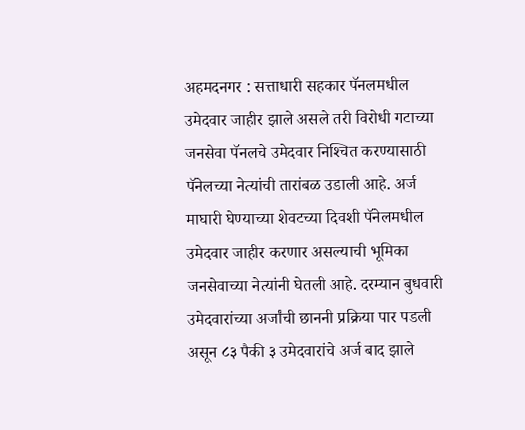अहमदनगर : सत्ताधारी सहकार पॅनलमधील उमेदवार जाहीर झाले असले तरी विरोधी गटाच्या जनसेवा पॅनलचे उमेदवार निश्‍चित करण्यासाठी पॅनेलच्या नेत्यांची तारांबळ उडाली आहे. अर्ज माघारी घेण्याच्या शेवटच्या दिवशी पॅनेलमधील उमेदवार जाहीर करणार असल्याची भूमिका जनसेवाच्या नेत्यांनी घेतली आहे. दरम्यान बुधवारी उमेदवारांच्या अर्जांची छाननी प्रक्रिया पार पडली असून ८३ पैकी ३ उमेदवारांचे अर्ज बाद झाले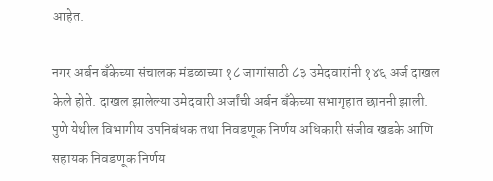आहेत.

नगर अर्बन बँकेच्या संचालक मंडळाच्या १८ जागांसाठी ८३ उमेदवारांनी १४६ अर्ज दाखल केले होते. दाखल झालेल्या उमेदवारी अर्जांची अर्बन बँकेच्या सभागृहात छाननी झाली. पुणे येथील विभागीय उपनिबंधक तथा निवडणूक निर्णय अधिकारी संजीव खडके आणि सहायक निवडणूक निर्णय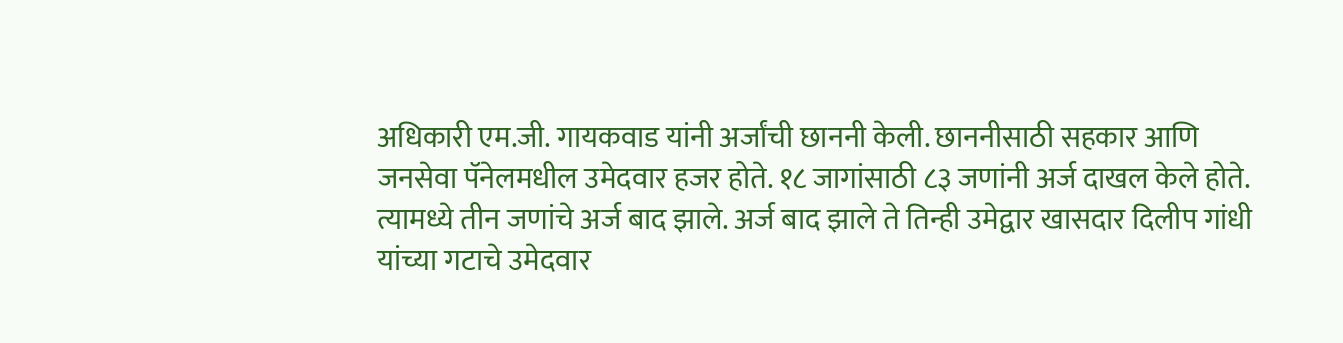अधिकारी एम.जी. गायकवाड यांनी अर्जांची छाननी केली. छाननीसाठी सहकार आणि जनसेवा पॅनेलमधील उमेदवार हजर होते. १८ जागांसाठी ८३ जणांनी अर्ज दाखल केले होते. त्यामध्ये तीन जणांचे अर्ज बाद झाले. अर्ज बाद झाले ते तिन्ही उमेद्वार खासदार दिलीप गांधी यांच्या गटाचे उमेदवार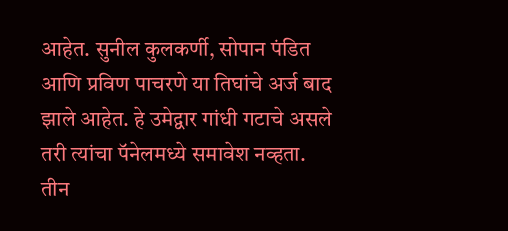आहेत. सुनील कुलकर्णी, सोपान पंडित आणि प्रविण पाचरणे या तिघांचे अर्ज बाद झाले आहेत. हे उमेद्वार गांधी गटाचे असले तरी त्यांचा पॅनेलमध्ये समावेश नव्हता. तीन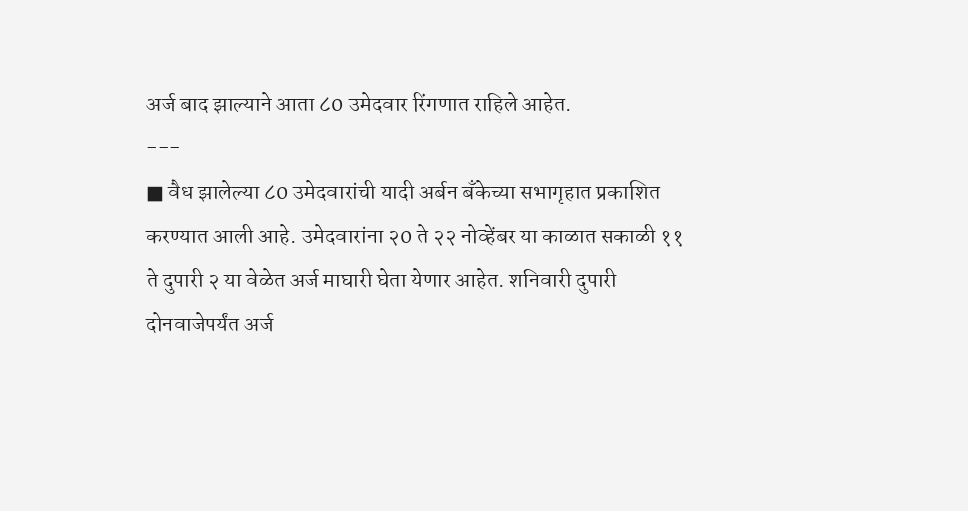अर्ज बाद झाल्याने आता ८0 उमेदवार रिंगणात राहिले आहेत.
---
■ वैध झालेल्या ८0 उमेदवारांची यादी अर्बन बँकेच्या सभागृहात प्रकाशित करण्यात आली आहे. उमेदवारांना २0 ते २२ नोव्हेंबर या काळात सकाळी ११ ते दुपारी २ या वेळेत अर्ज माघारी घेता येणार आहेत. शनिवारी दुपारी दोनवाजेपर्यंत अर्ज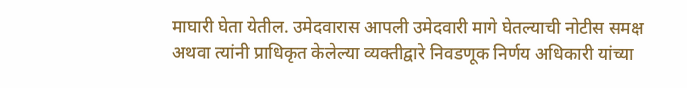माघारी घेता येतील. उमेदवारास आपली उमेदवारी मागे घेतल्याची नोटीस समक्ष अथवा त्यांनी प्राधिकृत केलेल्या व्यक्तीद्वारे निवडणूक निर्णय अधिकारी यांच्या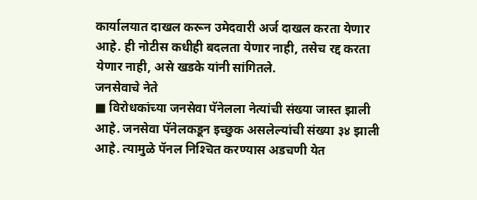कार्यालयात दाखल करून उमेदवारी अर्ज दाखल करता येणार आहे. ही नोटीस कधीही बदलता येणार नाही, तसेच रद्द करता येणार नाही, असे खडके यांनी सांगितले.
जनसेवाचे नेते
■ विरोधकांच्या जनसेवा पॅनेलला नेत्यांची संख्या जास्त झाली आहे. जनसेवा पॅनेलकडून इच्छुक असलेल्यांची संख्या ३४ झाली आहे. त्यामुळे पॅनल निश्‍चित करण्यास अडचणी येत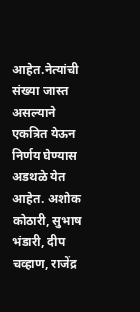आहेत.नेत्यांची संख्या जास्त असल्याने एकत्रित येऊन निर्णय घेण्यास अडथळे येत आहेत. अशोक कोठारी, सुभाष भंडारी, दीप चव्हाण, राजेंद्र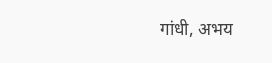गांधी, अभय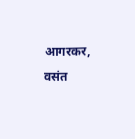आगरकर, वसंत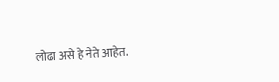लोढा असे हे नेते आहेत.